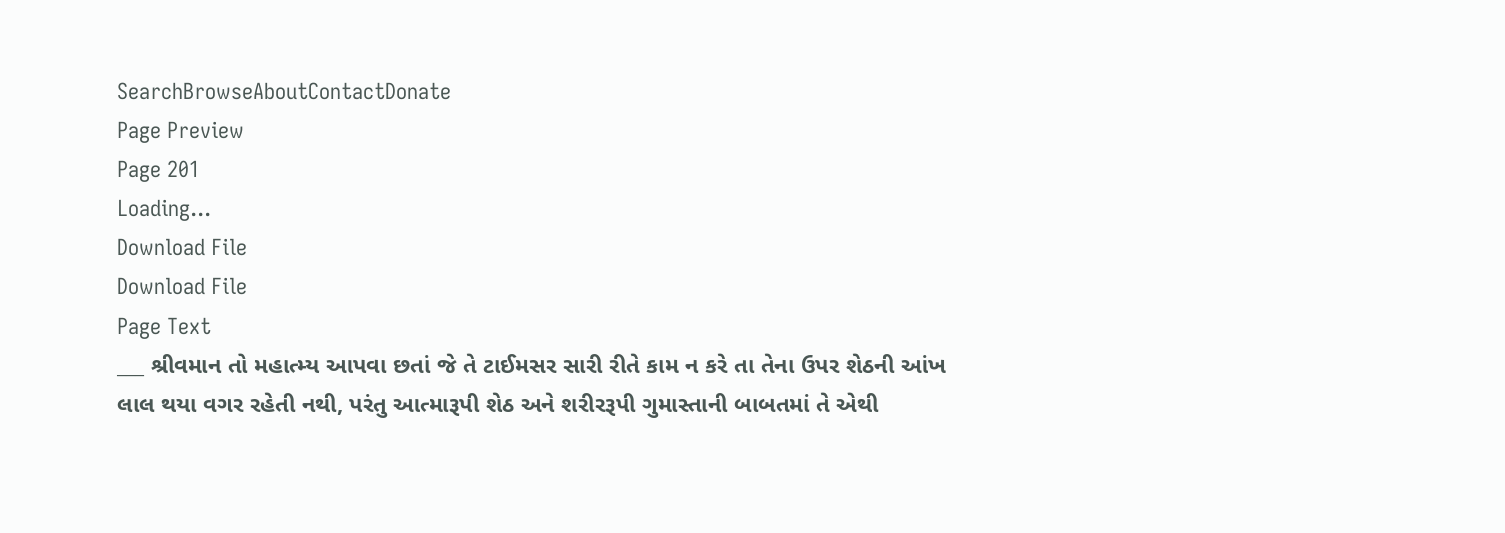SearchBrowseAboutContactDonate
Page Preview
Page 201
Loading...
Download File
Download File
Page Text
___ શ્રીવમાન તો મહાત્મ્ય આપવા છતાં જે તે ટાઈમસર સારી રીતે કામ ન કરે તા તેના ઉપર શેઠની આંખ લાલ થયા વગર રહેતી નથી, પરંતુ આત્મારૂપી શેઠ અને શરીરરૂપી ગુમાસ્તાની બાબતમાં તે એથી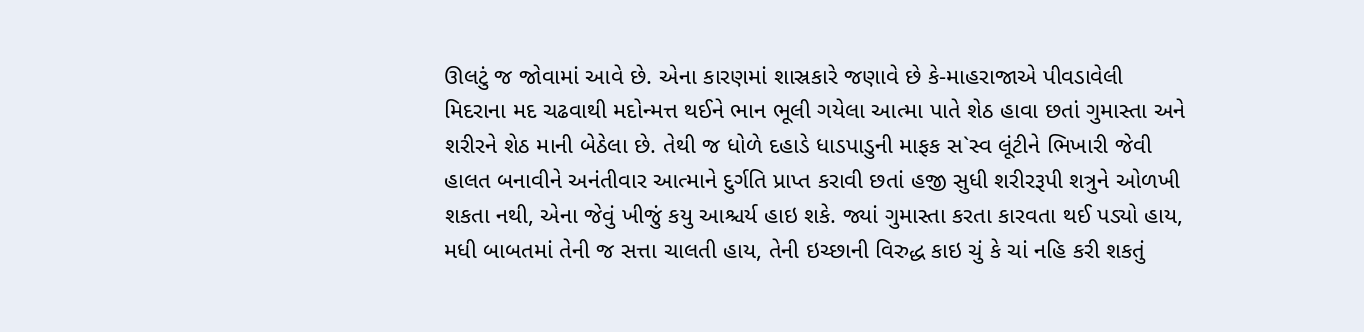ઊલટું જ જોવામાં આવે છે. એના કારણમાં શાસ્રકારે જણાવે છે કે-માહરાજાએ પીવડાવેલી મિદરાના મદ ચઢવાથી મદોન્મત્ત થઈને ભાન ભૂલી ગયેલા આત્મા પાતે શેઠ હાવા છતાં ગુમાસ્તા અને શરીરને શેઠ માની બેઠેલા છે. તેથી જ ધોળે દહાડે ધાડપાડુની માફક સ`સ્વ લૂંટીને ભિખારી જેવી હાલત બનાવીને અનંતીવાર આત્માને દુર્ગતિ પ્રાપ્ત કરાવી છતાં હજી સુધી શરીરરૂપી શત્રુને ઓળખી શકતા નથી, એના જેવું ખીજું કયુ આશ્ચર્ય હાઇ શકે. જ્યાં ગુમાસ્તા કરતા કારવતા થઈ પડ્યો હાય, મધી બાબતમાં તેની જ સત્તા ચાલતી હાય, તેની ઇચ્છાની વિરુદ્ધ કાઇ ચું કે ચાં નહિ કરી શકતું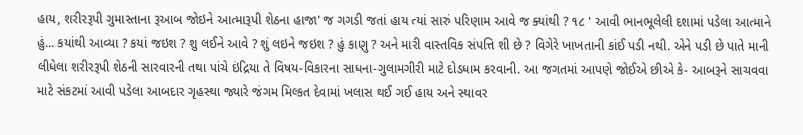હાય, શરીરરૂપી ગુમાસ્તાના રૂઆબ જોઇને આત્મારૂપી શેઠના હાજા' જ ગગડી જતાં હાય ત્યાં સારું પરિણામ આવે જ ક્યાંથી ? ૧૮ ' આવી ભાનભૂલેલી દશામાં પડેલા આત્માને હું... કયાંથી આવ્યા ? કયાં જઇશ ? શુ લઈને આવે ? શું લઇને જઇશ ? હું કાણુ ? અને મારી વાસ્તવિક સંપત્તિ શી છે ? વિગેરે ખાખતાની કાંઈ પડી નથી. એને પડી છે પાતે માની લીધેલા શરીરરૂપી શેઠની સારવારની તથા પાંચે ઇંદ્રિયા તે વિષય-વિકારના સાધના-ગુલામગીરી માટે દોડધામ કરવાની. આ જગતમાં આપણે જોઈએ છીએ કે- આબરૂને સાચવવા માટે સંકટમાં આવી પડેલા આબદાર ગૃહસ્થા જ્યારે જંગમ મિલ્કત દેવામાં ખલાસ થઈ ગઈ હાય અને સ્થાવર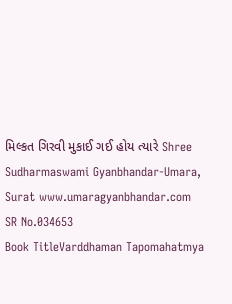મિલ્કત ગિરવી મુકાઈ ગઈ હોય ત્યારે Shree Sudharmaswami Gyanbhandar-Umara, Surat www.umaragyanbhandar.com
SR No.034653
Book TitleVarddhaman Tapomahatmya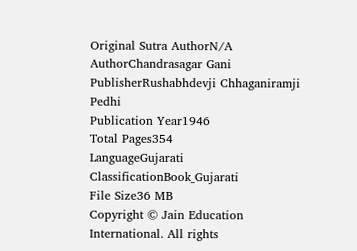Original Sutra AuthorN/A
AuthorChandrasagar Gani
PublisherRushabhdevji Chhaganiramji Pedhi
Publication Year1946
Total Pages354
LanguageGujarati
ClassificationBook_Gujarati
File Size36 MB
Copyright © Jain Education International. All rights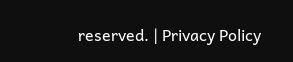reserved. | Privacy Policy